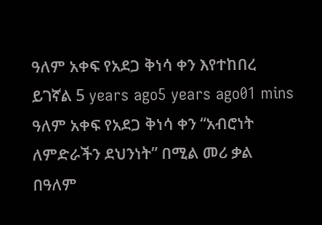ዓለም አቀፍ የአደጋ ቅነሳ ቀን እየተከበረ ይገኛል 5 years ago5 years ago01 mins ዓለም አቀፍ የአደጋ ቅነሳ ቀን “አብሮነት ለምድራችን ደህንነት” በሚል መሪ ቃል በዓለም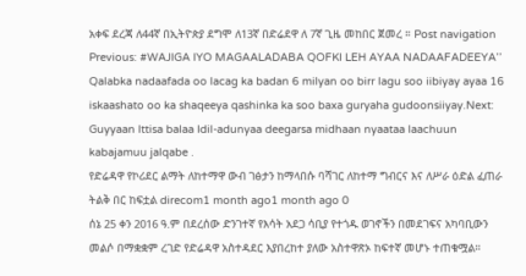አቀፍ ደረጃ ለ44ኛ በኢትዮጵያ ደግሞ ለ13ኛ በድሬደዋ ለ 7ኛ ጊዜ መከበር ጀመረ ። Post navigation Previous: #WAJIGA IYO MAGAALADABA QOFKI LEH AYAA NADAAFADEEYA’’ Qalabka nadaafada oo lacag ka badan 6 milyan oo birr lagu soo iibiyay ayaa 16 iskaashato oo ka shaqeeya qashinka ka soo baxa guryaha gudoonsiiyay.Next: Guyyaan Ittisa balaa Idil-adunyaa deegarsa midhaan nyaataa laachuun kabajamuu jalqabe .
የድሬዳዋ የኮሪደር ልማት ለከተማዋ ውብ ገፅታን ከማላበሱ ባሻገር ለከተማ ግብርና እና ለሥራ ዕድል ፈጠራ ትልቅ በር ከፍቷል direcom1 month ago1 month ago 0
ሰኔ 25 ቀን 2016 ዓ.ም በደረሰው ድንገተኛ የእሳት አደጋ ሳቢያ የተጎዱ ወገኖችን በመደገፍና አካባቢውን መልሶ በማቋቋም ረገድ የድሬዳዋ አስተዳደር እያበረከተ ያለው አስተዋጽኦ ከፍተኛ መሆኑ ተጠቁሟል።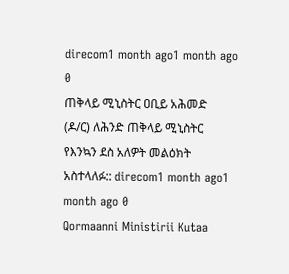direcom1 month ago1 month ago 0
ጠቅላይ ሚኒስትር ዐቢይ አሕመድ (ዶ/ር) ለሕንድ ጠቅላይ ሚኒስትር የእንኳን ደስ አለዎት መልዕክት አስተላለፉ:: direcom1 month ago1 month ago 0
Qormaanni Ministirii Kutaa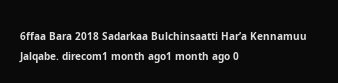6ffaa Bara 2018 Sadarkaa Bulchinsaatti Har’a Kennamuu Jalqabe. direcom1 month ago1 month ago 0